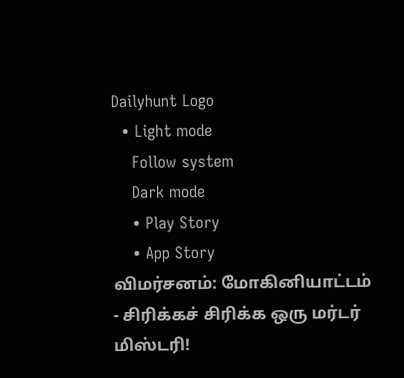Dailyhunt Logo
  • Light mode
    Follow system
    Dark mode
    • Play Story
    • App Story
விமர்சனம்: மோகினியாட்டம் - சிரிக்கச் சிரிக்க ஒரு மர்டர் மிஸ்டரி!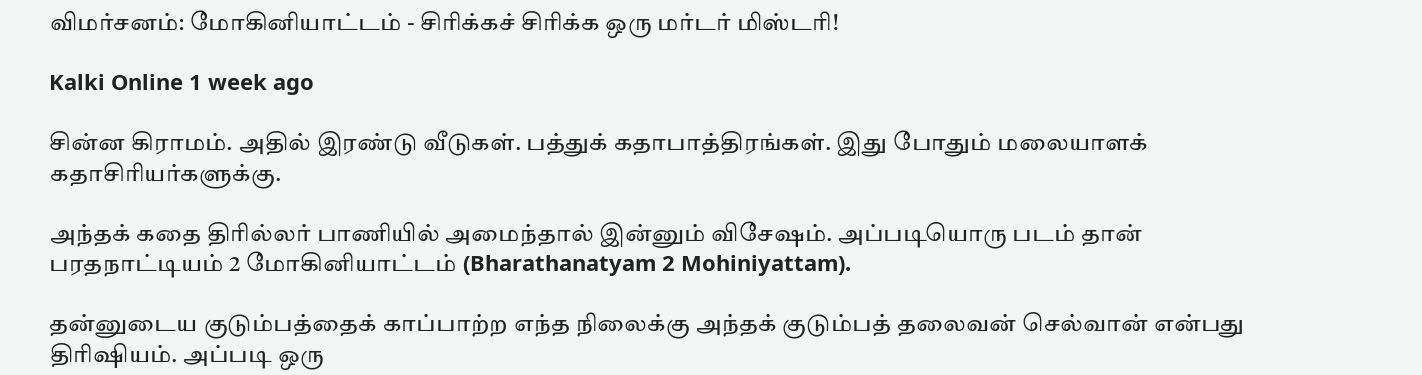விமர்சனம்: மோகினியாட்டம் - சிரிக்கச் சிரிக்க ஒரு மர்டர் மிஸ்டரி!

Kalki Online 1 week ago

சின்ன கிராமம். அதில் இரண்டு வீடுகள். பத்துக் கதாபாத்திரங்கள். இது போதும் மலையாளக் கதாசிரியர்களுக்கு.

அந்தக் கதை திரில்லர் பாணியில் அமைந்தால் இன்னும் விசேஷம். அப்படியொரு படம் தான் பரதநாட்டியம் 2 மோகினியாட்டம் (Bharathanatyam 2 Mohiniyattam).

தன்னுடைய குடும்பத்தைக் காப்பாற்ற எந்த நிலைக்கு அந்தக் குடும்பத் தலைவன் செல்வான் என்பது திரிஷியம். அப்படி ஒரு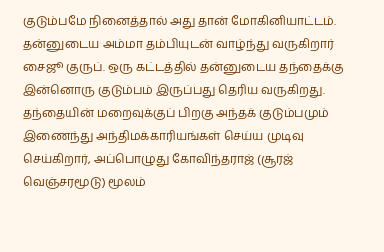குடும்பமே நினைத்தால் அது தான் மோகினியாட்டம். தன்னுடைய அம்மா தம்பியுடன் வாழ்ந்து வருகிறார் சைஜூ குருப். ஒரு கட்டத்தில் தன்னுடைய தந்தைக்கு இன்னொரு குடும்பம் இருப்பது தெரிய வருகிறது. தந்தையின் மறைவுக்குப் பிறகு அந்தக் குடும்பமும் இணைந்து அந்திமக்காரியங்கள் செய்ய முடிவு செய்கிறார், அப்பொழுது கோவிந்தராஜ் (சூரஜ் வெஞ்சரமூடு) மூலம்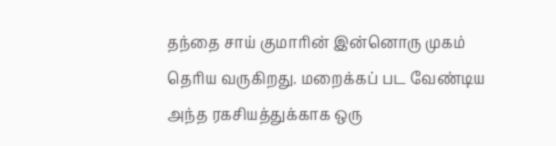தந்தை சாய் குமாரின் இன்னொரு முகம் தெரிய வருகிறது. மறைக்கப் பட வேண்டிய அந்த ரகசியத்துக்காக ஒரு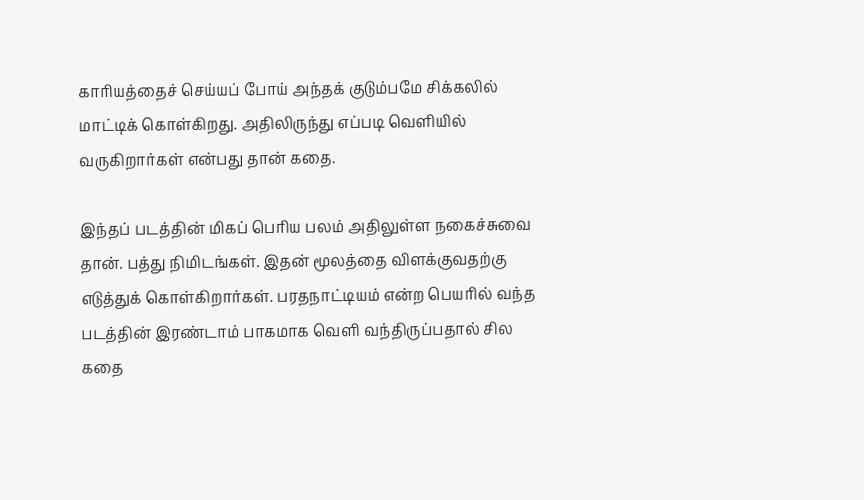காரியத்தைச் செய்யப் போய் அந்தக் குடும்பமே சிக்கலில் மாட்டிக் கொள்கிறது. அதிலிருந்து எப்படி வெளியில் வருகிறார்கள் என்பது தான் கதை.

இந்தப் படத்தின் மிகப் பெரிய பலம் அதிலுள்ள நகைச்சுவை தான். பத்து நிமிடங்கள். இதன் மூலத்தை விளக்குவதற்கு எடுத்துக் கொள்கிறார்கள். பரதநாட்டியம் என்ற பெயரில் வந்த படத்தின் இரண்டாம் பாகமாக வெளி வந்திருப்பதால் சில கதை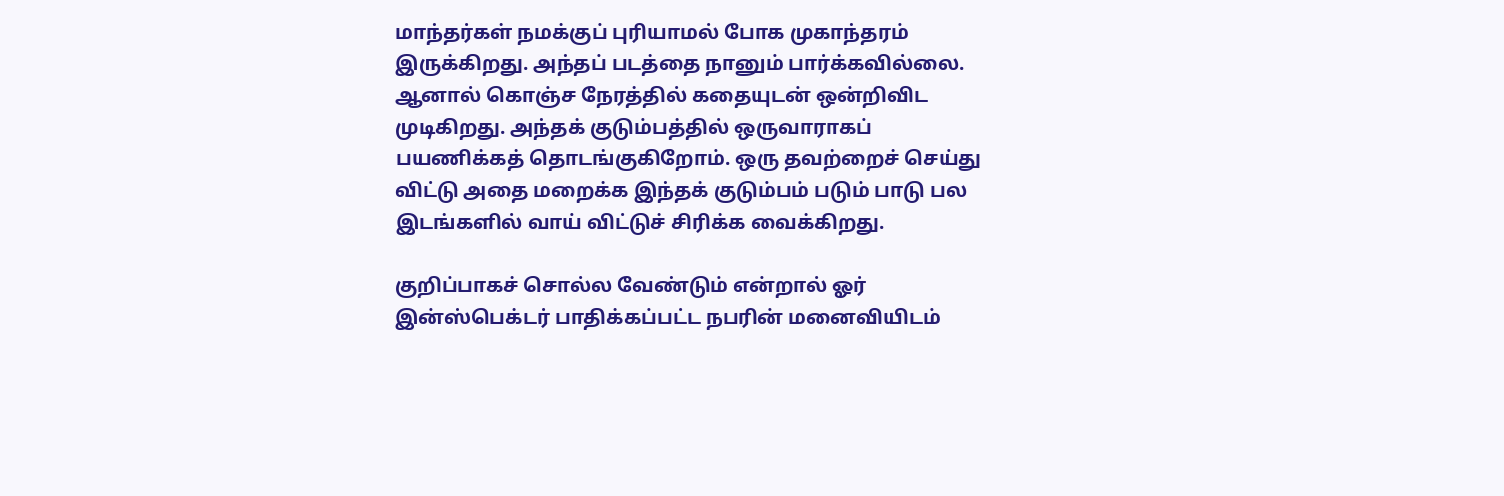மாந்தர்கள் நமக்குப் புரியாமல் போக முகாந்தரம் இருக்கிறது. அந்தப் படத்தை நானும் பார்க்கவில்லை. ஆனால் கொஞ்ச நேரத்தில் கதையுடன் ஒன்றிவிட முடிகிறது. அந்தக் குடும்பத்தில் ஒருவாராகப் பயணிக்கத் தொடங்குகிறோம். ஒரு தவற்றைச் செய்து விட்டு அதை மறைக்க இந்தக் குடும்பம் படும் பாடு பல இடங்களில் வாய் விட்டுச் சிரிக்க வைக்கிறது.

குறிப்பாகச் சொல்ல வேண்டும் என்றால் ஓர் இன்ஸ்பெக்டர் பாதிக்கப்பட்ட நபரின் மனைவியிடம்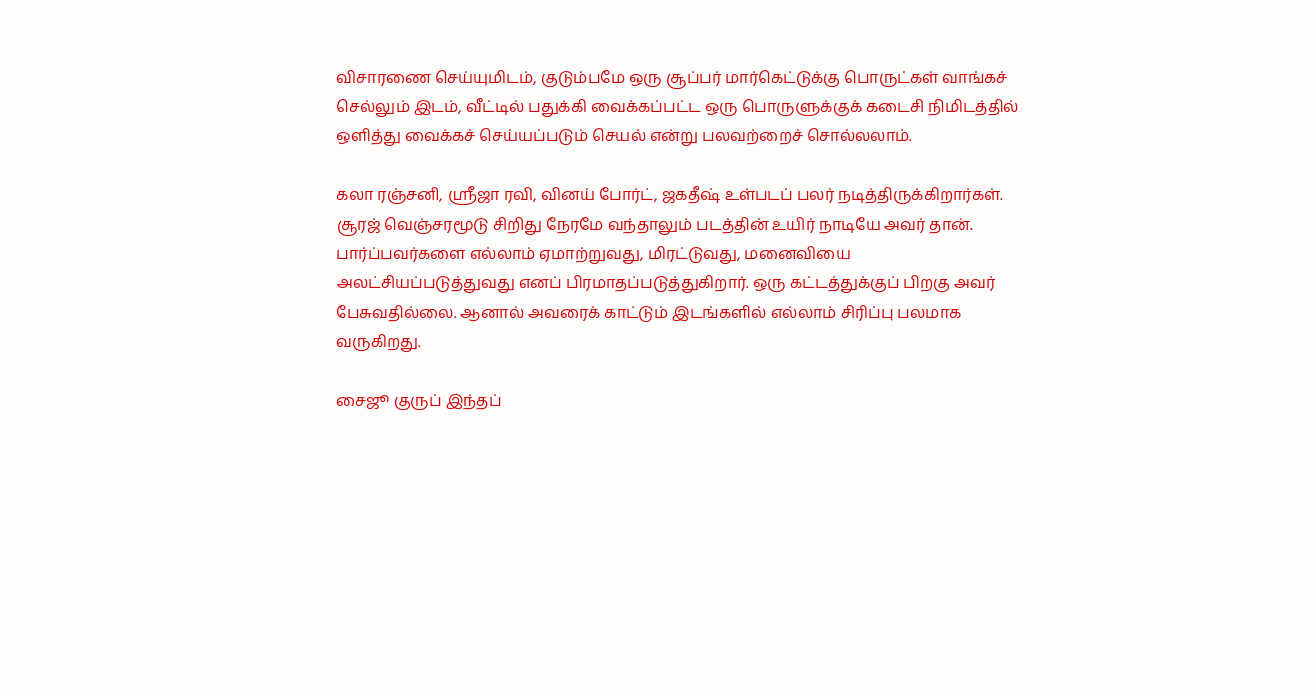விசாரணை செய்யுமிடம், குடும்பமே ஒரு சூப்பர் மார்கெட்டுக்கு பொருட்கள் வாங்கச் செல்லும் இடம், வீட்டில் பதுக்கி வைக்கப்பட்ட ஒரு பொருளுக்குக் கடைசி நிமிடத்தில் ஒளித்து வைக்கச் செய்யப்படும் செயல் என்று பலவற்றைச் சொல்லலாம்.

கலா ரஞ்சனி, ஸ்ரீஜா ரவி, வினய் போர்ட், ஜகதீஷ் உள்படப் பலர் நடித்திருக்கிறார்கள். சூரஜ் வெஞ்சரமூடு சிறிது நேரமே வந்தாலும் படத்தின் உயிர் நாடியே அவர் தான். பார்ப்பவர்களை எல்லாம் ஏமாற்றுவது, மிரட்டுவது, மனைவியை அலட்சியப்படுத்துவது எனப் பிரமாதப்படுத்துகிறார். ஒரு கட்டத்துக்குப் பிறகு அவர் பேசுவதில்லை. ஆனால் அவரைக் காட்டும் இடங்களில் எல்லாம் சிரிப்பு பலமாக வருகிறது.

சைஜூ குருப் இந்தப்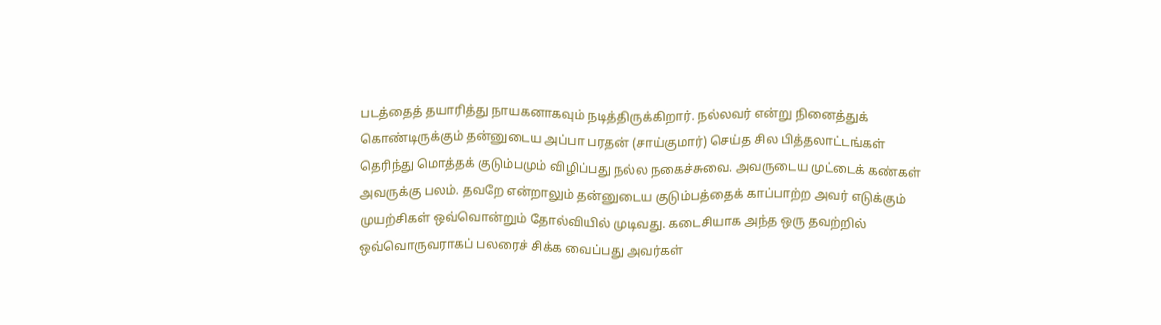படத்தைத் தயாரித்து நாயகனாகவும் நடித்திருக்கிறார். நல்லவர் என்று நினைத்துக் கொண்டிருக்கும் தன்னுடைய அப்பா பரதன் (சாய்குமார்) செய்த சில பித்தலாட்டங்கள் தெரிந்து மொத்தக் குடும்பமும் விழிப்பது நல்ல நகைச்சுவை. அவருடைய முட்டைக் கண்கள் அவருக்கு பலம். தவறே என்றாலும் தன்னுடைய குடும்பத்தைக் காப்பாற்ற அவர் எடுக்கும் முயற்சிகள் ஒவ்வொன்றும் தோல்வியில் முடிவது. கடைசியாக அந்த ஒரு தவற்றில் ஒவ்வொருவராகப் பலரைச் சிக்க வைப்பது அவர்கள்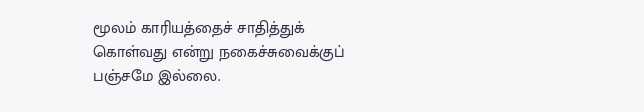மூலம் காரியத்தைச் சாதித்துக் கொள்வது என்று நகைச்சுவைக்குப் பஞ்சமே இல்லை.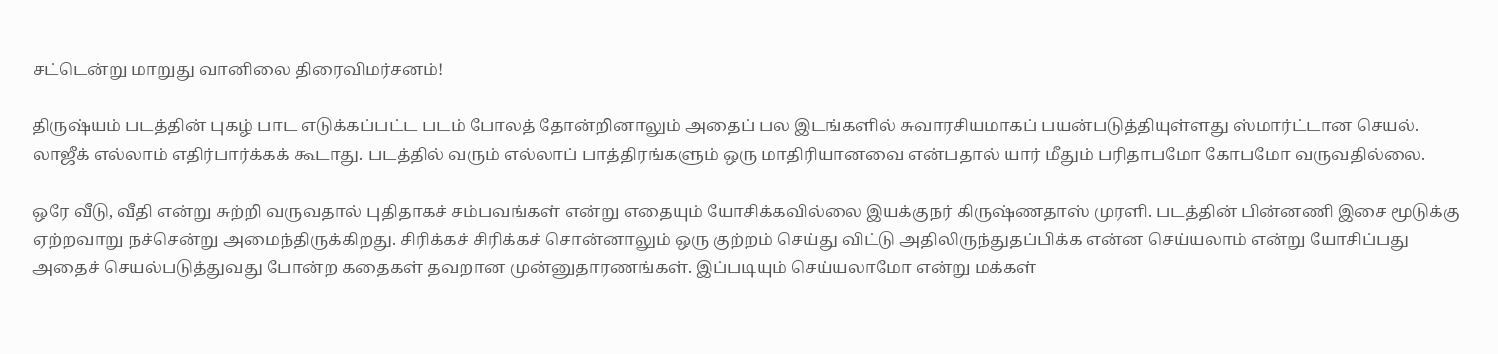சட்டென்று மாறுது வானிலை திரைவிமர்சனம்!

திருஷ்யம் படத்தின் புகழ் பாட எடுக்கப்பட்ட படம் போலத் தோன்றினாலும் அதைப் பல இடங்களில் சுவாரசியமாகப் பயன்படுத்தியுள்ளது ஸ்மார்ட்டான செயல். லாஜீக் எல்லாம் எதிர்பார்க்கக் கூடாது. படத்தில் வரும் எல்லாப் பாத்திரங்களும் ஒரு மாதிரியானவை என்பதால் யார் மீதும் பரிதாபமோ கோபமோ வருவதில்லை.

ஒரே வீடு, வீதி என்று சுற்றி வருவதால் புதிதாகச் சம்பவங்கள் என்று எதையும் யோசிக்கவில்லை இயக்குநர் கிருஷ்ணதாஸ் முரளி. படத்தின் பின்னணி இசை மூடுக்கு ஏற்றவாறு நச்சென்று அமைந்திருக்கிறது. சிரிக்கச் சிரிக்கச் சொன்னாலும் ஒரு குற்றம் செய்து விட்டு அதிலிருந்துதப்பிக்க என்ன செய்யலாம் என்று யோசிப்பது அதைச் செயல்படுத்துவது போன்ற கதைகள் தவறான முன்னுதாரணங்கள். இப்படியும் செய்யலாமோ என்று மக்கள்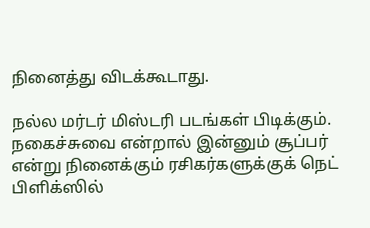நினைத்து விடக்கூடாது.

நல்ல மர்டர் மிஸ்டரி படங்கள் பிடிக்கும். நகைச்சுவை என்றால் இன்னும் சூப்பர் என்று நினைக்கும் ரசிகர்களுக்குக் நெட் பிளிக்ஸில்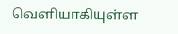வெளியாகியுள்ள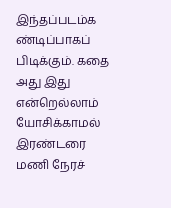இந்தப்படம்க ண்டிப்பாகப் பிடிக்கும். கதை அது இது என்றெல்லாம் யோசிக்காமல் இரண்டரை மணி நேரச்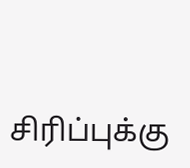சிரிப்புக்கு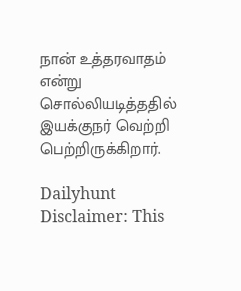நான் உத்தரவாதம் என்று சொல்லியடித்ததில் இயக்குநர் வெற்றி பெற்றிருக்கிறார்.

Dailyhunt
Disclaimer: This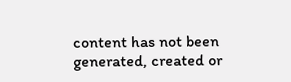content has not been generated, created or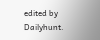edited by Dailyhunt.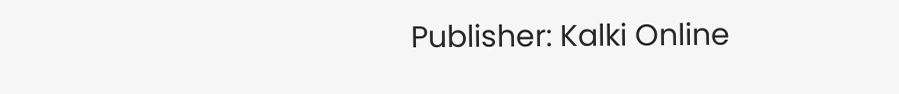Publisher: Kalki Online